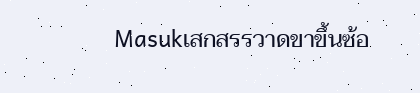Masukเสกสรรวาดขาขึ้นซ้อ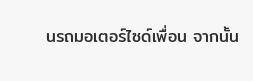นรถมอเตอร์ไซด์เพื่อน จากนั้น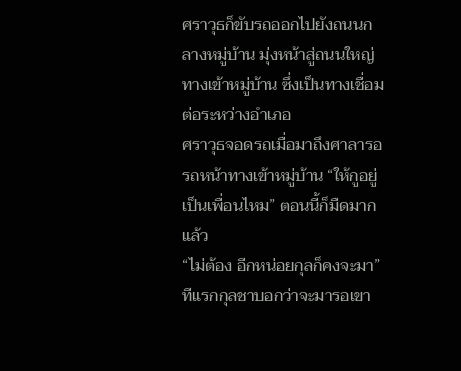ศราวุธก็ขับรถออกไปยังถนนกลางหมู่บ้าน มุ่งหน้าสู่ถนนใหญ่ทางเข้าหมู่บ้าน ซึ่งเป็นทางเชื่อมต่อระหว่างอำเภอ
ศราวุธจอดรถเมื่อมาถึงศาลารอรถหน้าทางเข้าหมู่บ้าน “ให้กูอยู่เป็นเพื่อนไหม” ตอนนี้ก็มืดมากแล้ว
“ไม่ต้อง อีกหน่อยกุลก็คงจะมา” ทีแรกกุลชาบอกว่าจะมารอเขา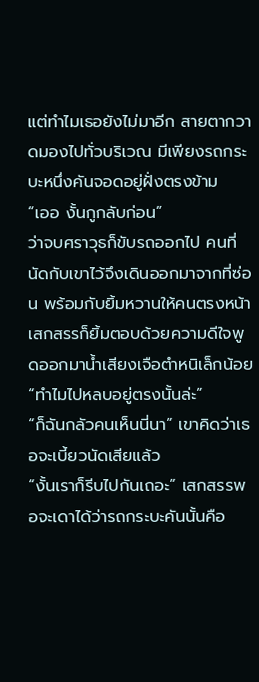แต่ทำไมเธอยังไม่มาอีก สายตากวาดมองไปทั่วบริเวณ มีเพียงรถกระบะหนึ่งคันจอดอยู่ฝั่งตรงข้าม
“เออ งั้นกูกลับก่อน”
ว่าจบศราวุธก็ขับรถออกไป คนที่นัดกับเขาไว้จึงเดินออกมาจากที่ซ่อน พร้อมกับยิ้มหวานให้คนตรงหน้า เสกสรรก็ยิ้มตอบด้วยความดีใจพูดออกมาน้ำเสียงเจือตำหนิเล็กน้อย “ทำไมไปหลบอยู่ตรงนั้นล่ะ”
“ก็ฉันกลัวคนเห็นนี่นา” เขาคิดว่าเธอจะเบี้ยวนัดเสียแล้ว
“งั้นเราก็รีบไปกันเถอะ” เสกสรรพอจะเดาได้ว่ารถกระบะคันนั้นคือ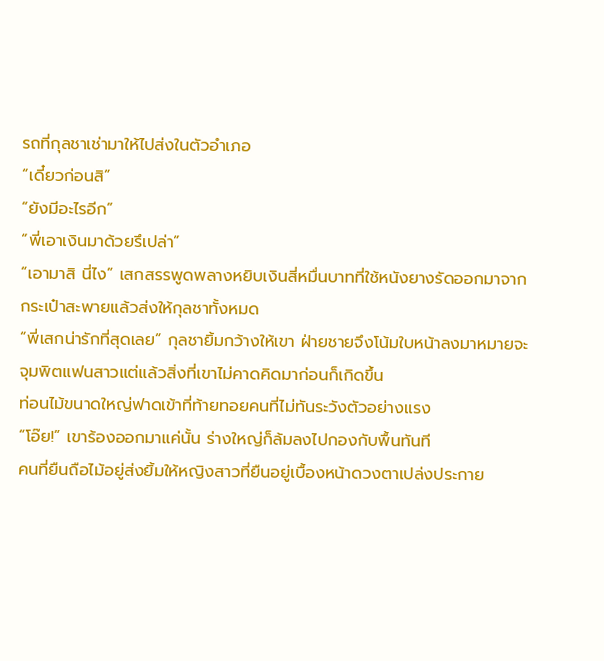รถที่กุลชาเช่ามาให้ไปส่งในตัวอำเภอ
“เดี๋ยวก่อนสิ”
“ยังมีอะไรอีก”
“พี่เอาเงินมาด้วยรึเปล่า”
“เอามาสิ นี่ไง” เสกสรรพูดพลางหยิบเงินสี่หมื่นบาทที่ใช้หนังยางรัดออกมาจากกระเป๋าสะพายแล้วส่งให้กุลชาทั้งหมด
“พี่เสกน่ารักที่สุดเลย” กุลชายิ้มกว้างให้เขา ฝ่ายชายจึงโน้มใบหน้าลงมาหมายจะจุมพิตแฟนสาวแต่แล้วสิ่งที่เขาไม่คาดคิดมาก่อนก็เกิดขึ้น
ท่อนไม้ขนาดใหญ่ฟาดเข้าที่ท้ายทอยคนที่ไม่ทันระวังตัวอย่างแรง
“โอ๊ย!” เขาร้องออกมาแค่นั้น ร่างใหญ่ก็ล้มลงไปกองกับพื้นทันที
คนที่ยืนถือไม้อยู่ส่งยิ้มให้หญิงสาวที่ยืนอยู่เบื้องหน้าดวงตาเปล่งประกาย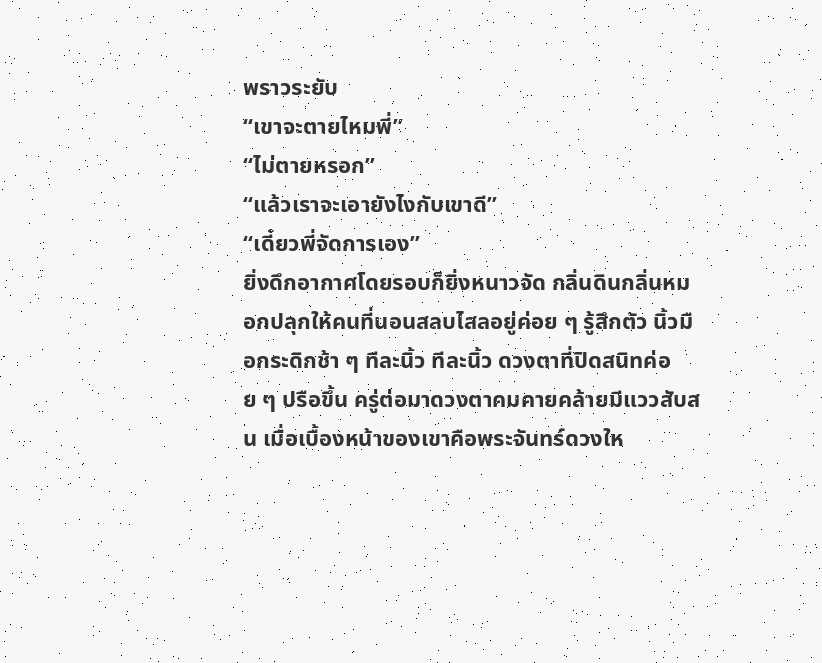พราวระยับ
“เขาจะตายไหมพี่”
“ไม่ตายหรอก”
“แล้วเราจะเอายังไงกับเขาดี”
“เดี๋ยวพี่จัดการเอง”
ยิ่งดึกอากาศโดยรอบก็ยิ่งหนาวจัด กลิ่นดินกลิ่นหมอกปลุกให้คนที่นอนสลบไสลอยู่ค่อย ๆ รู้สึกตัว นิ้วมือกระดิกช้า ๆ ทีละนิ้ว ทีละนิ้ว ดวงตาที่ปิดสนิทค่อย ๆ ปรือขึ้น ครู่ต่อมาดวงตาคมคายคล้ายมีแววสับสน เมื่อเบื้องหน้าของเขาคือพระจันทร์ดวงให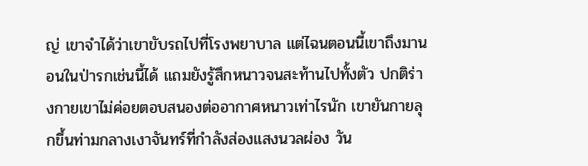ญ่ เขาจำได้ว่าเขาขับรถไปที่โรงพยาบาล แต่ไฉนตอนนี้เขาถึงมานอนในป่ารกเช่นนี้ได้ แถมยังรู้สึกหนาวจนสะท้านไปทั้งตัว ปกติร่างกายเขาไม่ค่อยตอบสนองต่ออากาศหนาวเท่าไรนัก เขายันกายลุกขึ้นท่ามกลางเงาจันทร์ที่กำลังส่องแสงนวลผ่อง วัน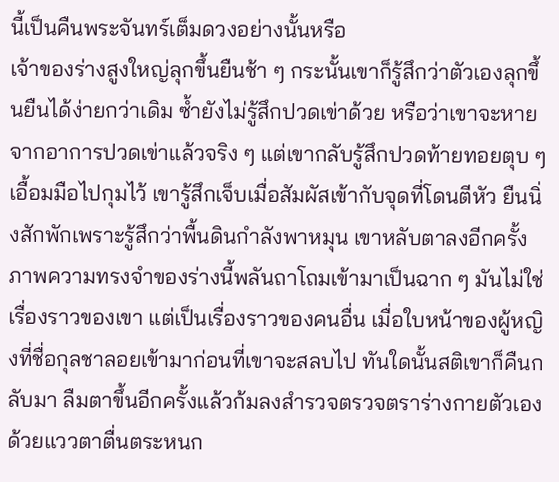นี้เป็นคืนพระจันทร์เต็มดวงอย่างนั้นหรือ
เจ้าของร่างสูงใหญ่ลุกขึ้นยืนช้า ๆ กระนั้นเขาก็รู้สึกว่าตัวเองลุกขึ้นยืนได้ง่ายกว่าเดิม ซ้ำยังไม่รู้สึกปวดเข่าด้วย หรือว่าเขาจะหายจากอาการปวดเข่าแล้วจริง ๆ แต่เขากลับรู้สึกปวดท้ายทอยตุบ ๆ เอื้อมมือไปกุมไว้ เขารู้สึกเจ็บเมื่อสัมผัสเข้ากับจุดที่โดนตีหัว ยืนนิ่งสักพักเพราะรู้สึกว่าพื้นดินกำลังพาหมุน เขาหลับตาลงอีกครั้ง ภาพความทรงจำของร่างนี้พลันถาโถมเข้ามาเป็นฉาก ๆ มันไม่ใช่เรื่องราวของเขา แต่เป็นเรื่องราวของคนอื่น เมื่อใบหน้าของผู้หญิงที่ชื่อกุลชาลอยเข้ามาก่อนที่เขาจะสลบไป ทันใดนั้นสติเขาก็คืนกลับมา ลืมตาขึ้นอีกครั้งแล้วก้มลงสำรวจตรวจตราร่างกายตัวเองด้วยแววตาตื่นตระหนก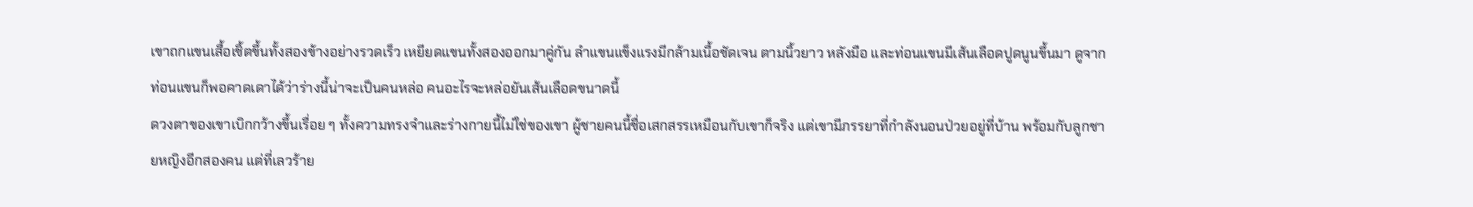เขาถกแขนเสื้อเชิ้ตขึ้นทั้งสองข้างอย่างรวดเร็ว เหยียดแขนทั้งสองออกมาคู่กัน ลำแขนแข็งแรงมีกล้ามเนื้อชัดเจน ตามนิ้วยาว หลังมือ และท่อนแขนมีเส้นเลือดปูดนูนขึ้นมา ดูจากท่อนแขนก็พอคาดเดาได้ว่าร่างนี้น่าจะเป็นคนหล่อ คนอะไรจะหล่อยันเส้นเลือดขนาดนี้
ดวงตาของเขาเบิกกว้างขึ้นเรื่อย ๆ ทั้งความทรงจำและร่างกายนี้ไม่ใช่ของเขา ผู้ชายคนนี้ชื่อเสกสรรเหมือนกับเขาก็จริง แต่เขามีภรรยาที่กำลังนอนป่วยอยู่ที่บ้าน พร้อมกับลูกชายหญิงอีกสองคน แต่ที่เลวร้าย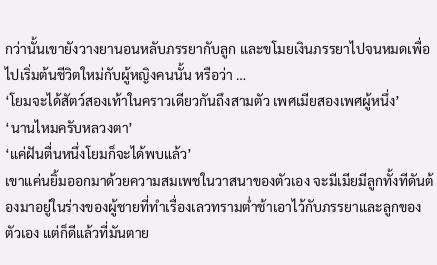กว่านั้นเขายังวางยานอนหลับภรรยากับลูก และขโมยเงินภรรยาไปจนหมดเพื่อไปเริ่มต้นชีวิตใหม่กับผู้หญิงคนนั้น หรือว่า …
‘โยมจะได้สัตว์สองเท้าในคราวเดียวกันถึงสามตัว เพศเมียสองเพศผู้หนึ่ง’
‘นานไหมครับหลวงตา’
‘แค่ฝันตื่นหนึ่งโยมก็จะได้พบแล้ว’
เขาแค่นยิ้มออกมาด้วยความสมเพชในวาสนาของตัวเอง จะมีเมียมีลูกทั้งทีดันต้องมาอยู่ในร่างของผู้ชายที่ทำเรื่องเลวทรามต่ำช้าเอาไว้กับภรรยาและลูกของตัวเอง แต่ก็ดีแล้วที่มันตาย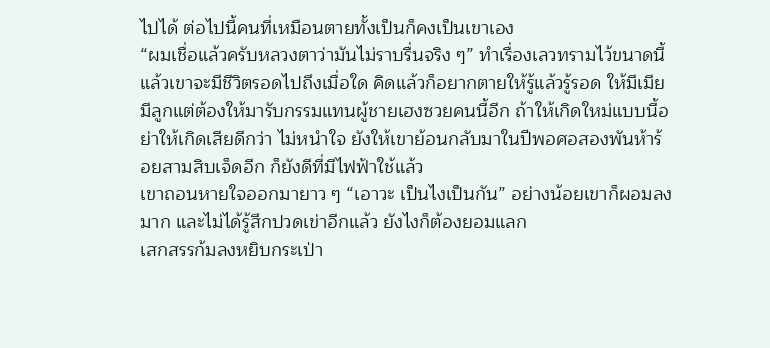ไปได้ ต่อไปนี้คนที่เหมือนตายทั้งเป็นก็คงเป็นเขาเอง
“ผมเชื่อแล้วครับหลวงตาว่ามันไม่ราบรื่นจริง ๆ” ทำเรื่องเลวทรามไว้ขนาดนี้ แล้วเขาจะมีชีวิตรอดไปถึงเมื่อใด คิดแล้วก็อยากตายให้รู้แล้วรู้รอด ให้มีเมียมีลูกแต่ต้องให้มารับกรรมแทนผู้ชายเฮงซวยคนนี้อีก ถ้าให้เกิดใหม่แบบนี้อย่าให้เกิดเสียดีกว่า ไม่หนำใจ ยังให้เขาย้อนกลับมาในปีพอศอสองพันห้าร้อยสามสิบเจ็ดอีก ก็ยังดีที่มีไฟฟ้าใช้แล้ว
เขาถอนหายใจออกมายาว ๆ “เอาวะ เป็นไงเป็นกัน” อย่างน้อยเขาก็ผอมลงมาก และไม่ได้รู้สึกปวดเข่าอีกแล้ว ยังไงก็ต้องยอมแลก
เสกสรรก้มลงหยิบกระเป่า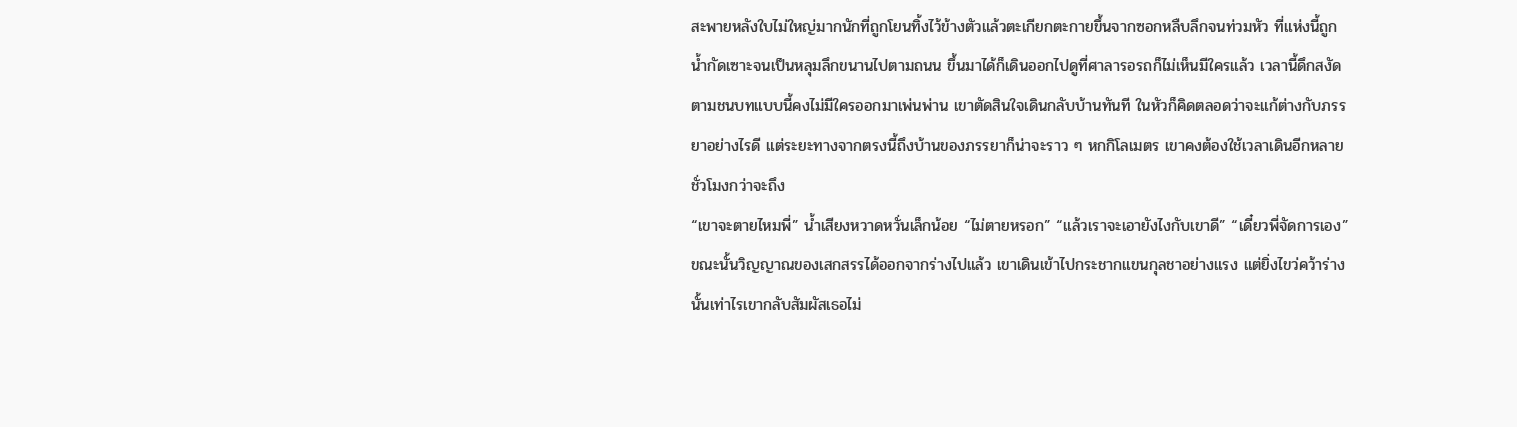สะพายหลังใบไม่ใหญ่มากนักที่ถูกโยนทิ้งไว้ข้างตัวแล้วตะเกียกตะกายขึ้นจากซอกหลืบลึกจนท่วมหัว ที่แห่งนี้ถูกน้ำกัดเซาะจนเป็นหลุมลึกขนานไปตามถนน ขึ้นมาได้ก็เดินออกไปดูที่ศาลารอรถก็ไม่เห็นมีใครแล้ว เวลานี้ดึกสงัดตามชนบทแบบนี้คงไม่มีใครออกมาเพ่นพ่าน เขาตัดสินใจเดินกลับบ้านทันที ในหัวก็คิดตลอดว่าจะแก้ต่างกับภรรยาอย่างไรดี แต่ระยะทางจากตรงนี้ถึงบ้านของภรรยาก็น่าจะราว ๆ หกกิโลเมตร เขาคงต้องใช้เวลาเดินอีกหลายชั่วโมงกว่าจะถึง
“เขาจะตายไหมพี่” น้ำเสียงหวาดหวั่นเล็กน้อย “ไม่ตายหรอก” “แล้วเราจะเอายังไงกับเขาดี” “เดี๋ยวพี่จัดการเอง” ขณะนั้นวิญญาณของเสกสรรได้ออกจากร่างไปแล้ว เขาเดินเข้าไปกระชากแขนกุลชาอย่างแรง แต่ยิ่งไขว่คว้าร่างนั้นเท่าไรเขากลับสัมผัสเธอไม่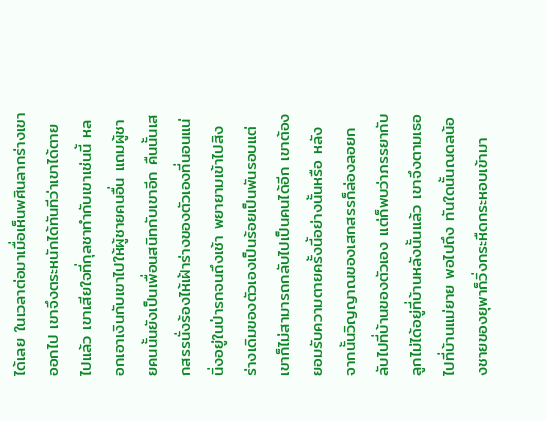ได้เลย ในเวลาต่อมาเมื่อเห็นพศินลากร่างเขาออกไป เขาจึงตระหนักได้ทันทีว่าเขาได้ตายไปแล้ว เขาเสียใจที่กุลชาทำกับเขาเช่นนี้ หลอกเอาเงินกับเขาไปให้ผู้ชายคนอื่น แถมผู้ชายคนนั้นยังเป็นเพื่อนสนิทกับเขาอีก คืนนั้นเสกสรรนั่งร้องไห้เฝ้าร่างของตัวเองที่นอนแน่นิ่งอยู่ในป่ารกจนถึงเช้า พยายามเข้าไปสิงร่างเดิมของตัวเองเป็นร้อยเป็นพันรอบแต่เขาก็ไม่สามารถกลับไปเป็นคนได้อีก เขาต้องยอมรับความตายครั้งนี้อย่างนั้นหรือ หลังจากนั้นวิญญาณของเสกสรรก็ล่องลอยกลับไปที่บ้านของตัวเอง แต่ก็พบว่าภรรยากับลูกไม่ได้อยู่ที่บ้านหลังนั้นแล้ว เขาจึงตามเธอไปที่บ้านแม่ยาย พอไปถึง ทันใดนั้นณดลน้องชายของยุพาก็วิ่งกระหืดกระหอบเข้ามา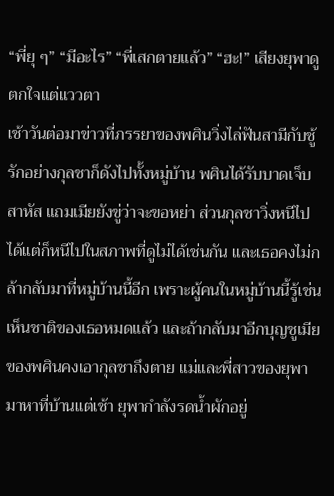“พี่ยุ ๆ” “มีอะไร” “พี่เสกตายแล้ว” “ฮะ!” เสียงยุพาดูตกใจแต่แววตา
เช้าวันต่อมาข่าวที่ภรรยาของพศินวิ่งไล่ฟันสามีกับชู้รักอย่างกุลชาก็ดังไปทั้งหมู่บ้าน พศินได้รับบาดเจ็บสาหัส แถมเมียยังขู่ว่าจะขอหย่า ส่วนกุลชาวิ่งหนีไปได้แต่ก็หนีไปในสภาพที่ดูไม่ได้เช่นกัน และเธอคงไม่กล้ากลับมาที่หมู่บ้านนี้อีก เพราะผู้คนในหมู่บ้านนี้รู้เช่นเห็นชาติของเธอหมดแล้ว และถ้ากลับมาอีกบุญชูเมียของพศินคงเอากุลชาถึงตาย แม่และพี่สาวของยุพามาหาที่บ้านแต่เช้า ยุพากำลังรดน้ำผักอยู่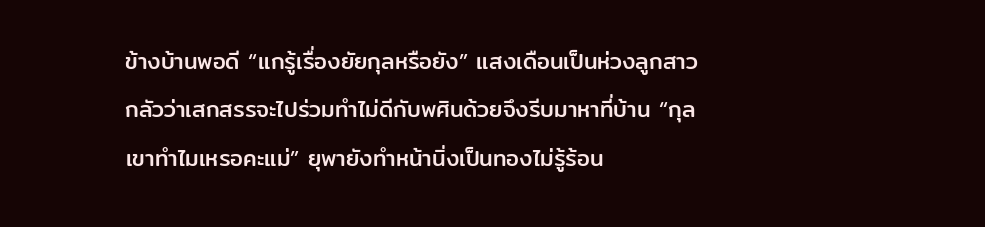ข้างบ้านพอดี “แกรู้เรื่องยัยกุลหรือยัง” แสงเดือนเป็นห่วงลูกสาว กลัวว่าเสกสรรจะไปร่วมทำไม่ดีกับพศินด้วยจึงรีบมาหาที่บ้าน “กุลเขาทำไมเหรอคะแม่” ยุพายังทำหน้านิ่งเป็นทองไม่รู้ร้อน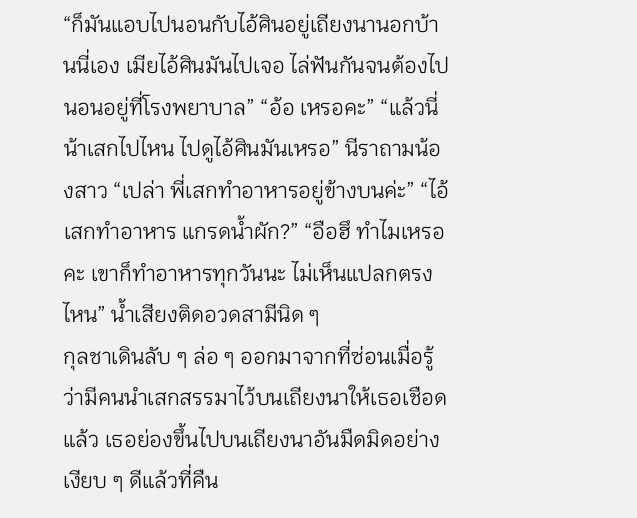“ก็มันแอบไปนอนกับไอ้ศินอยู่เถียงนานอกบ้านนี่เอง เมียไอ้ศินมันไปเจอ ไล่ฟันกันจนต้องไปนอนอยู่ที่โรงพยาบาล” “อ้อ เหรอคะ” “แล้วนี่น้าเสกไปไหน ไปดูไอ้ศินมันเหรอ” นีราถามน้องสาว “เปล่า พี่เสกทำอาหารอยู่ข้างบนค่ะ” “ไอ้เสกทำอาหาร แกรดน้ำผัก?” “อือฮึ ทำไมเหรอคะ เขาก็ทำอาหารทุกวันนะ ไม่เห็นแปลกตรงไหน” น้ำเสียงติดอวดสามีนิด ๆ
กุลชาเดินลับ ๆ ล่อ ๆ ออกมาจากที่ซ่อนเมื่อรู้ว่ามีคนนำเสกสรรมาไว้บนเถียงนาให้เธอเชือดแล้ว เธอย่องขึ้นไปบนเถียงนาอันมืดมิดอย่างเงียบ ๆ ดีแล้วที่คืน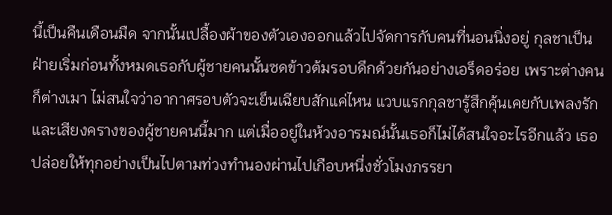นี้เป็นคืนเดือนมืด จากนั้นเปลื้องผ้าของตัวเองออกแล้วไปจัดการกับคนที่นอนนิ่งอยู่ กุลชาเป็นฝ่ายเริ่มก่อนทั้งหมดเธอกับผู้ชายคนนั้นซดข้าวต้มรอบดึกด้วยกันอย่างเอร็ดอร่อย เพราะต่างคนก็ต่างเมา ไม่สนใจว่าอากาศรอบตัวจะเย็นเฉียบสักแค่ไหน แวบแรกกุลชารู้สึกคุ้นเคยกับเพลงรักและเสียงครางของผู้ชายคนนี้มาก แต่เมื่ออยู่ในห้วงอารมณ์นั้นเธอก็ไม่ได้สนใจอะไรอีกแล้ว เธอปล่อยให้ทุกอย่างเป็นไปตามท่วงทำนองผ่านไปเกือบหนึ่งชั่วโมงภรรยา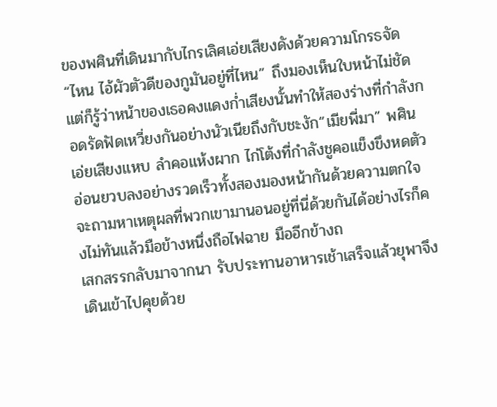ของพศินที่เดินมากับไกรเลิศเอ่ยเสียงดังด้วยความโกรธจัด “ไหน ไอ้ผัวตัวดีของกูมันอยู่ที่ไหน” ถึงมองเห็นใบหน้าไม่ชัดแต่ก็รู้ว่าหน้าของเธอคงแดงก่ำเสียงนั้นทำให้สองร่างที่กำลังกอดรัดฟัดเหวี่ยงกันอย่างนัวเนียถึงกับชะงัก“เมียพี่มา” พศินเอ่ยเสียงแหบ ลำคอแห้งผาก ไก่โต้งที่กำลังชูคอแข็งขึงหดตัวอ่อนยวบลงอย่างรวดเร็วทั้งสองมองหน้ากันด้วยความตกใจ จะถามหาเหตุผลที่พวกเขามานอนอยู่ที่นี่ด้วยกันได้อย่างไรก็คงไม่ทันแล้วมือข้างหนึ่งถือไฟฉาย มืออีกข้างถ
เสกสรรกลับมาจากนา รับประทานอาหารเช้าเสร็จแล้วยุพาจึงเดินเข้าไปคุยด้วย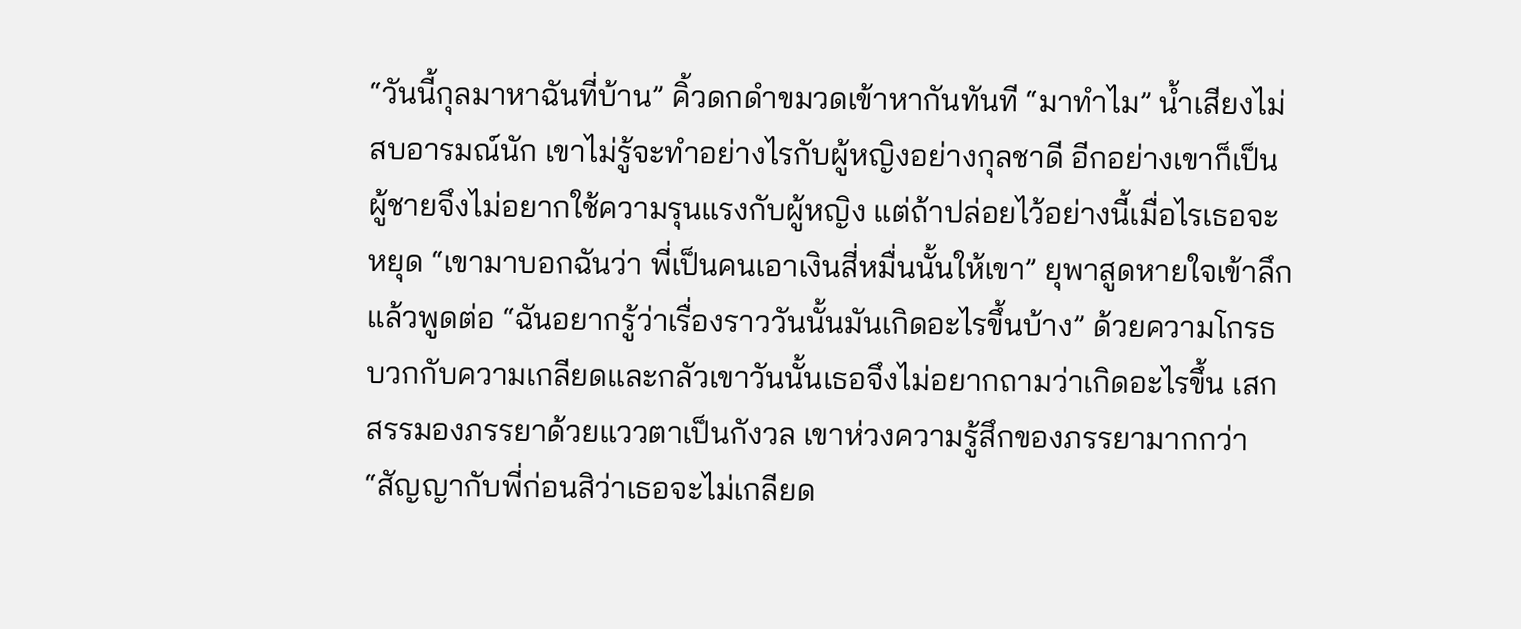“วันนี้กุลมาหาฉันที่บ้าน” คิ้วดกดำขมวดเข้าหากันทันที “มาทำไม” น้ำเสียงไม่สบอารมณ์นัก เขาไม่รู้จะทำอย่างไรกับผู้หญิงอย่างกุลชาดี อีกอย่างเขาก็เป็นผู้ชายจึงไม่อยากใช้ความรุนแรงกับผู้หญิง แต่ถ้าปล่อยไว้อย่างนี้เมื่อไรเธอจะหยุด “เขามาบอกฉันว่า พี่เป็นคนเอาเงินสี่หมื่นนั้นให้เขา” ยุพาสูดหายใจเข้าลึกแล้วพูดต่อ “ฉันอยากรู้ว่าเรื่องราววันนั้นมันเกิดอะไรขึ้นบ้าง” ด้วยความโกรธบวกกับความเกลียดและกลัวเขาวันนั้นเธอจึงไม่อยากถามว่าเกิดอะไรขึ้น เสกสรรมองภรรยาด้วยแววตาเป็นกังวล เขาห่วงความรู้สึกของภรรยามากกว่า “สัญญากับพี่ก่อนสิว่าเธอจะไม่เกลียด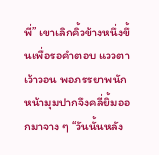พี่” เขาเลิกคิ้วข้างหนึ่งขึ้นเพื่อรอคำตอบ แววตาเว้าวอน พอภรรยาพนักหน้ามุมปากจึงคลี่ยิ้มออกมาจาง ๆ “วันนั้นหลัง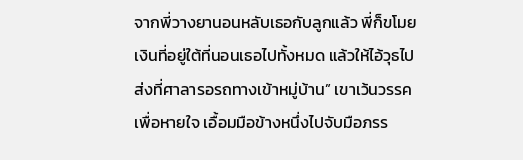จากพี่วางยานอนหลับเธอกับลูกแล้ว พี่ก็ขโมยเงินที่อยู่ใต้ที่นอนเธอไปทั้งหมด แล้วให้ไอ้วุธไปส่งที่ศาลารอรถทางเข้าหมู่บ้าน” เขาเว้นวรรคเพื่อหายใจ เอื้อมมือข้างหนึ่งไปจับมือภรร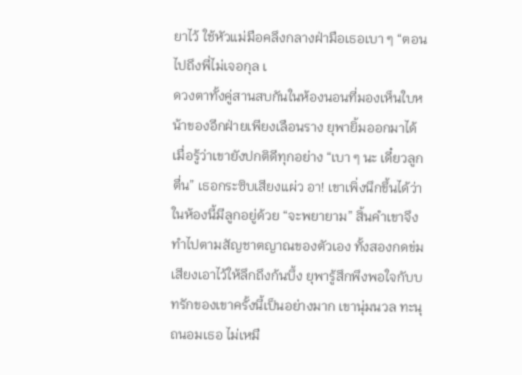ยาไว้ ใช้หัวแม่มือคลึงกลางฝ่ามือเธอเบา ๆ “ตอนไปถึงพี่ไม่เจอกุล เ
ดวงตาทั้งคู่สานสบกันในห้องนอนที่มองเห็นใบหน้าของอีกฝ่ายเพียงเลือนราง ยุพายิ้มออกมาได้เมื่อรู้ว่าเขายังปกติดีทุกอย่าง “เบา ๆ นะ เดี๋ยวลูกตื่น” เธอกระซิบเสียงแผ่ว อา! เขาเพิ่งนึกขึ้นได้ว่าในห้องนี้มีลูกอยู่ด้วย “จะพยายาม” สิ้นคำเขาจึงทำไปตามสัญชาตญาณของตัวเอง ทั้งสองกดข่มเสียงเอาไว้ให้ลึกถึงก้นบึ้ง ยุพารู้สึกพึงพอใจกับบทรักของเขาครั้งนี้เป็นอย่างมาก เขานุ่มนวล ทะนุถนอมเธอ ไม่เหมื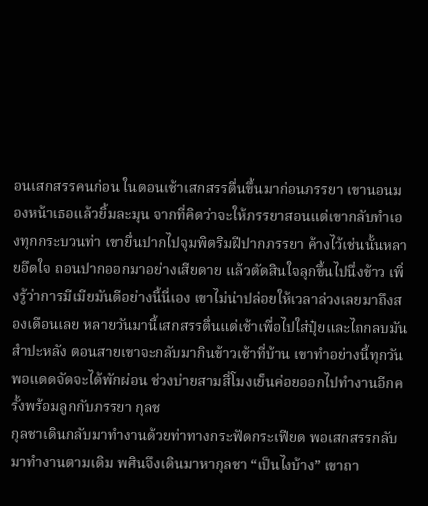อนเสกสรรคนก่อน ในตอนเช้าเสกสรรตื่นขึ้นมาก่อนภรรยา เขานอนมองหน้าเธอแล้วยิ้มละมุน จากที่คิดว่าจะให้ภรรยาสอนแต่เขากลับทำเองทุกกระบวนท่า เขายื่นปากไปจุมพิตริมฝีปากภรรยา ค้างไว้เช่นนั้นหลายอึดใจ ถอนปากออกมาอย่างเสียดาย แล้วตัดสินใจลุกขึ้นไปนึ่งข้าว เพิ่งรู้ว่าการมีเมียมันดีอย่างนี้นี่เอง เขาไม่น่าปล่อยให้เวลาล่วงเลยมาถึงสองเดือนเลย หลายวันมานี้เสกสรรตื่นแต่เช้าเพื่อไปใส่ปุ๋ยและไถกลบมันสำปะหลัง ตอนสายเขาจะกลับมากินข้าวเช้าที่บ้าน เขาทำอย่างนี้ทุกวันพอแดดจัดจะได้พักผ่อน ช่วงบ่ายสามสี่โมงเย็นค่อยออกไปทำงานอีกครั้งพร้อมลูกกับภรรยา กุลช
กุลชาเดินกลับมาทำงานด้วยท่าทางกระฟัดกระเฟียด พอเสกสรรกลับมาทำงานตามเดิม พศินจึงเดินมาหากุลชา “เป็นไงบ้าง” เขาถา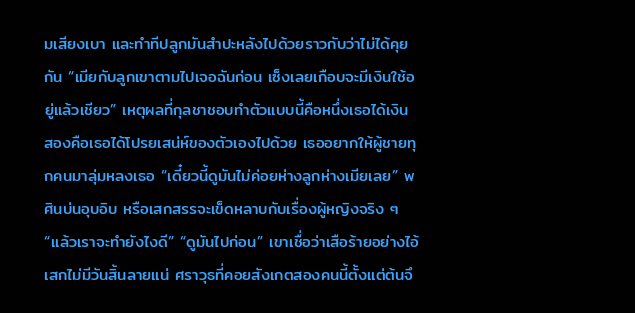มเสียงเบา และทำทีปลูกมันสำปะหลังไปด้วยราวกับว่าไม่ได้คุยกัน “เมียกับลูกเขาตามไปเจอฉันก่อน เซ็งเลยเกือบจะมีเงินใช้อยู่แล้วเชียว” เหตุผลที่กุลชาชอบทำตัวแบบนี้คือหนึ่งเธอได้เงิน สองคือเธอได้โปรยเสน่ห์ของตัวเองไปด้วย เธออยากให้ผู้ชายทุกคนมาลุ่มหลงเธอ “เดี๋ยวนี้ดูมันไม่ค่อยห่างลูกห่างเมียเลย” พศินบ่นอุบอิบ หรือเสกสรรจะเข็ดหลาบกับเรื่องผู้หญิงจริง ๆ “แล้วเราจะทำยังไงดี” “ดูมันไปก่อน” เขาเชื่อว่าเสือร้ายอย่างไอ้เสกไม่มีวันสิ้นลายแน่ ศราวุธที่คอยสังเกตสองคนนี้ตั้งแต่ต้นจึ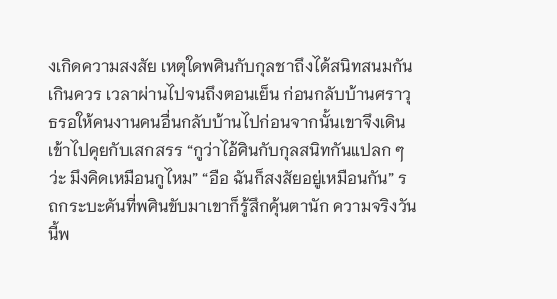งเกิดความสงสัย เหตุใดพศินกับกุลชาถึงได้สนิทสนมกันเกินควร เวลาผ่านไปจนถึงตอนเย็น ก่อนกลับบ้านศราวุธรอให้คนงานคนอื่นกลับบ้านไปก่อนจากนั้นเขาจึงเดินเข้าไปคุยกับเสกสรร “กูว่าไอ้ศินกับกุลสนิทกันแปลก ๆ ว่ะ มึงคิดเหมือนกูไหม” “อือ ฉันก็สงสัยอยู่เหมือนกัน” รถกระบะคันที่พศินขับมาเขาก็รู้สึกคุ้นตานัก ความจริงวันนี้พ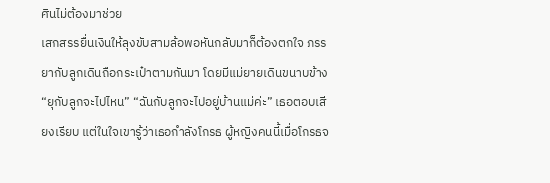ศินไม่ต้องมาช่วย
เสกสรรยื่นเงินให้ลุงขับสามล้อพอหันกลับมาก็ต้องตกใจ ภรรยากับลูกเดินถือกระเป๋าตามกันมา โดยมีแม่ยายเดินขนาบข้าง “ยุกับลูกจะไปไหน” “ฉันกับลูกจะไปอยู่บ้านแม่ค่ะ” เธอตอบเสียงเรียบ แต่ในใจเขารู้ว่าเธอกำลังโกรธ ผู้หญิงคนนี้เมื่อโกรธจ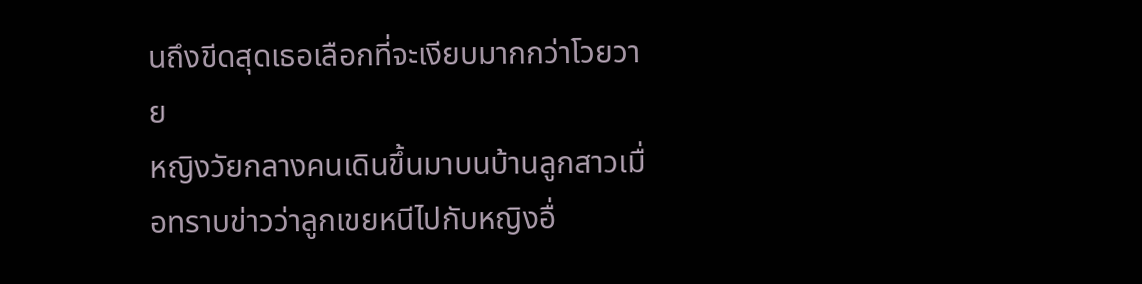นถึงขีดสุดเธอเลือกที่จะเงียบมากกว่าโวยวาย
หญิงวัยกลางคนเดินขึ้นมาบนบ้านลูกสาวเมื่อทราบข่าวว่าลูกเขยหนีไปกับหญิงอื่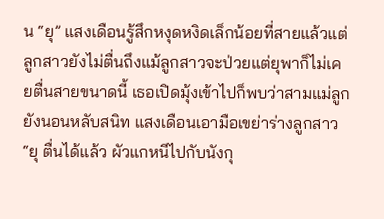น “ยุ” แสงเดือนรู้สึกหงุดหงิดเล็กน้อยที่สายแล้วแต่ลูกสาวยังไม่ตื่นถึงแม้ลูกสาวจะป่วยแต่ยุพาก็ไม่เคยตื่นสายขนาดนี้ เธอเปิดมุ้งเข้าไปก็พบว่าสามแม่ลูกยังนอนหลับสนิท แสงเดือนเอามือเขย่าร่างลูกสาว “ยุ ตื่นได้แล้ว ผัวแกหนีไปกับนังกุ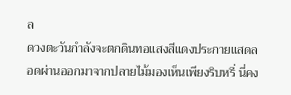ล
ดวงตะวันกำลังจะตกดินทอแสงสีแดงประกายแสดลอดผ่านออกมาจากปลายไม้มองเห็นเพียงริบหรี่ นี่คง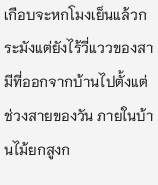เกือบจะหกโมงเย็นแล้วกระมังแต่ยังไร้วี่แววของสามีที่ออกจากบ้านไปตั้งแต่ช่วงสายของวัน ภายในบ้านไม้ยกสูงก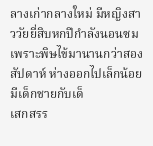ลางเก่ากลางใหม่ มีหญิงสาววัยยี่สิบหกปีกำลังนอนซมเพราะพิษไข้มานานกว่าสองสัปดาห์ ห่างออกไปเล็กน้อยมีเด็กชายกับเด็
เสกสรร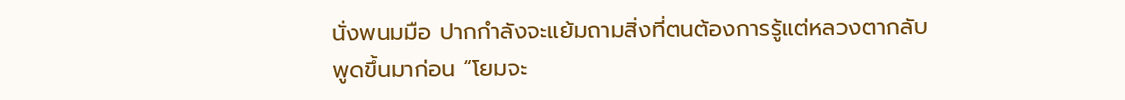นั่งพนมมือ ปากกำลังจะแย้มถามสิ่งที่ตนต้องการรู้แต่หลวงตากลับพูดขึ้นมาก่อน “โยมจะ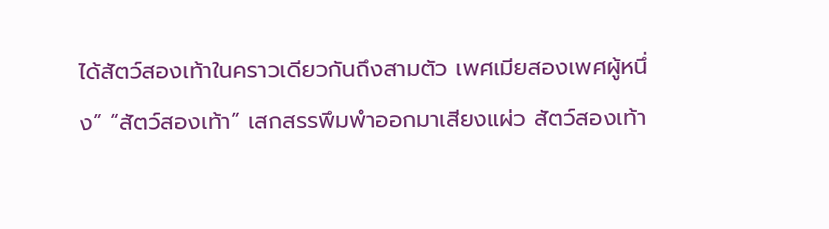ได้สัตว์สองเท้าในคราวเดียวกันถึงสามตัว เพศเมียสองเพศผู้หนึ่ง” “สัตว์สองเท้า” เสกสรรพึมพำออกมาเสียงแผ่ว สัตว์สองเท้า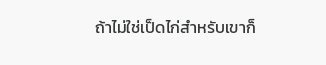ถ้าไม่ใช่เป็ดไก่สำหรับเขาก็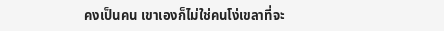คงเป็นคน เขาเองก็ไม่ใช่คนโง่เขลาที่จะ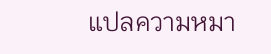แปลความหมา